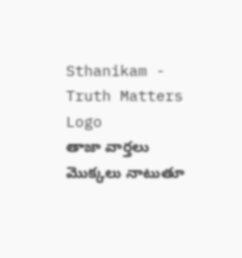Sthanikam - Truth Matters
Logo
తాజా వార్తలు
మొక్కలు నాటుతూ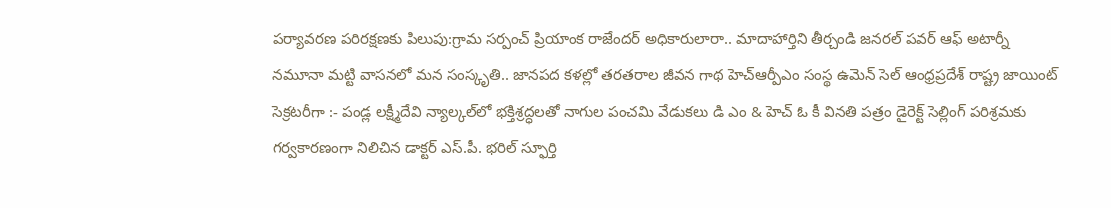పర్యావరణ పరిరక్షణకు పిలుపు:గ్రామ సర్పంచ్ ప్రియాంక రాజేందర్ అధికారులారా.. మాదాహార్తిని తీర్చండి జనరల్ పవర్ ఆఫ్ అటార్నీ నమూనా మట్టి వాసనలో మన సంస్కృతి.. జానపద కళల్లో తరతరాల జీవన గాథ హెచ్ఆర్పీఎం సంస్థ ఉమెన్ సెల్ ఆంధ్రప్రదేశ్ రాష్ట్ర జాయింట్ సెక్రటరీగా :- పండ్ల లక్ష్మీదేవి న్యాల్కల్‌లో భక్తిశ్రద్ధలతో నాగుల పంచమి వేడుకలు డి ఎం & హెచ్ ఓ కీ వినతి పత్రం డైరెక్ట్ సెల్లింగ్ పరిశ్రమకు గర్వకారణంగా నిలిచిన డాక్టర్ ఎస్.పీ. భరిల్ స్ఫూర్తి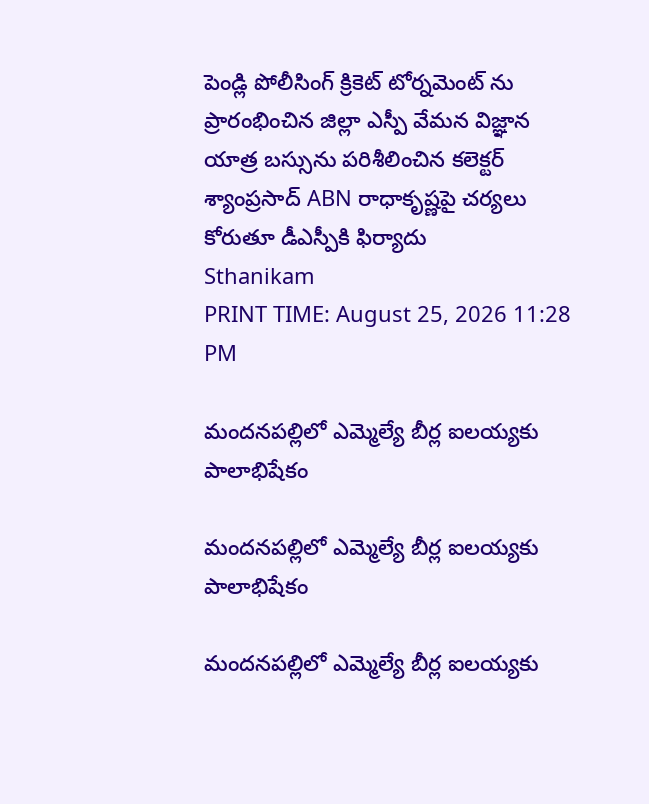పెండ్లి పోలీసింగ్ క్రికెట్ టోర్నమెంట్ ను ప్రారంభించిన జిల్లా ఎస్పీ వేమన విజ్ఞాన యాత్ర బస్సును పరిశీలించిన కలెక్టర్ శ్యాంప్రసాద్ ABN రాధాకృష్ణపై చర్యలు కోరుతూ డీఎస్పీకి ఫిర్యాదు
Sthanikam
PRINT TIME: August 25, 2026 11:28 PM

మందనపల్లిలో ఎమ్మెల్యే బీర్ల ఐలయ్యకు పాలాభిషేకం

మందనపల్లిలో ఎమ్మెల్యే బీర్ల ఐలయ్యకు పాలాభిషేకం

మందనపల్లిలో ఎమ్మెల్యే బీర్ల ఐలయ్యకు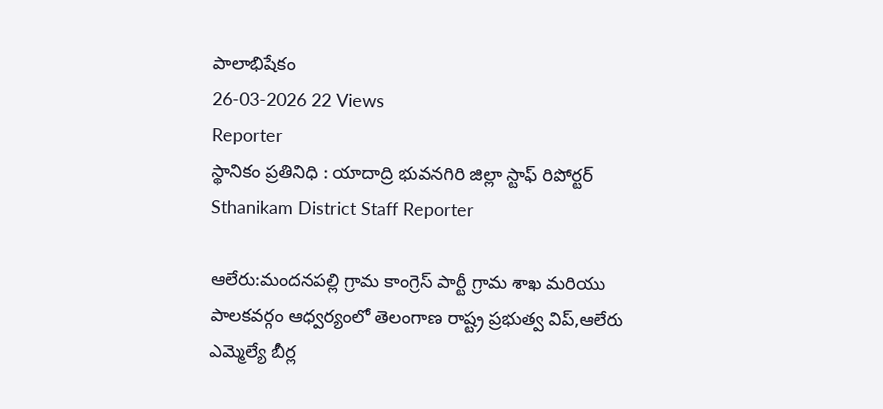పాలాభిషేకం
26-03-2026 22 Views
Reporter
స్థానికం ప్రతినిధి : యాదాద్రి భువనగిరి జిల్లా స్టాఫ్ రిపోర్టర్
Sthanikam District Staff Reporter

ఆలేరు:మందనపల్లి గ్రామ కాంగ్రెస్ పార్టీ గ్రామ శాఖ మరియు పాలకవర్గం ఆధ్వర్యంలో తెలంగాణ రాష్ట్ర ప్రభుత్వ విప్,ఆలేరు ఎమ్మెల్యే బీర్ల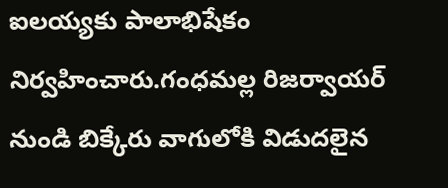ఐలయ్యకు పాలాభిషేకం నిర్వహించారు.గంధమల్ల రిజర్వాయర్ నుండి బిక్కేరు వాగులోకి విడుదలైన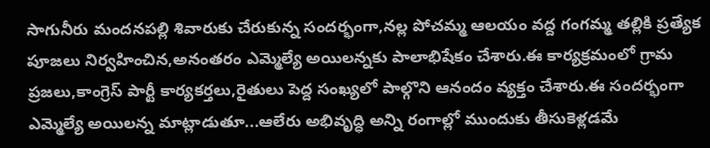సాగునీరు మందనపల్లి శివారుకు చేరుకున్న సందర్భంగా,నల్ల పోచమ్మ ఆలయం వద్ద గంగమ్మ తల్లికి ప్రత్యేక పూజలు నిర్వహించిన,అనంతరం ఎమ్మెల్యే అయిలన్నకు పాలాభిషేకం చేశారు.ఈ కార్యక్రమంలో గ్రామ ప్రజలు,కాంగ్రెస్ పార్టీ కార్యకర్తలు,రైతులు పెద్ద సంఖ్యలో పాల్గొని ఆనందం వ్యక్తం చేశారు.ఈ సందర్భంగా ఎమ్మెల్యే అయిలన్న మాట్లాడుతూ...ఆలేరు అభివృద్ధి అన్ని రంగాల్లో ముందుకు తీసుకెళ్లడమే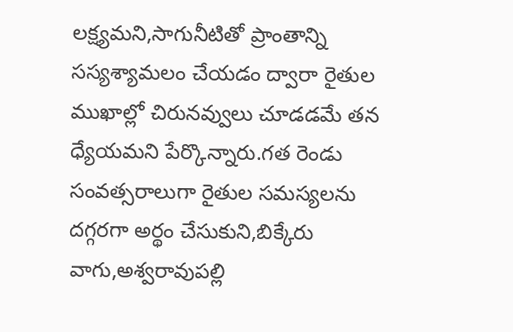లక్ష్యమని,సాగునీటితో ప్రాంతాన్ని సస్యశ్యామలం చేయడం ద్వారా రైతుల ముఖాల్లో చిరునవ్వులు చూడడమే తన ధ్యేయమని పేర్కొన్నారు.గత రెండు సంవత్సరాలుగా రైతుల సమస్యలను దగ్గరగా అర్థం చేసుకుని,బిక్కేరు వాగు,అశ్వరావుపల్లి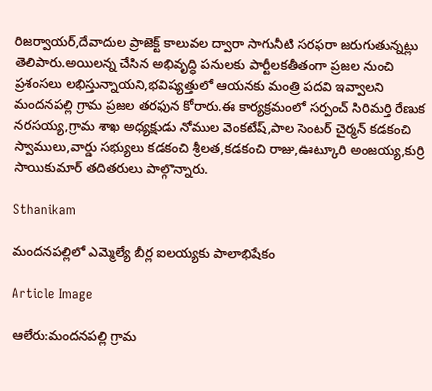రిజర్వాయర్,దేవాదుల ప్రాజెక్ట్ కాలువల ద్వారా సాగునీటి సరఫరా జరుగుతున్నట్లు తెలిపారు.అయిలన్న చేసిన అభివృద్ధి పనులకు పార్టీలకతీతంగా ప్రజల నుంచి ప్రశంసలు లభిస్తున్నాయని,భవిష్యత్తులో ఆయనకు మంత్రి పదవి ఇవ్వాలని మందనపల్లి గ్రామ ప్రజల తరఫున కోరారు.ఈ కార్యక్రమంలో సర్పంచ్ సిరిమర్తి రేణుక నరసయ్య,గ్రామ శాఖ అధ్యక్షుడు నోముల వెంకటేష్,పాల సెంటర్ చైర్మన్ కడకంచి స్వాములు,వార్డు సభ్యులు కడకంచి శ్రీలత,కడకంచి రాజు,ఊట్కూరి అంజయ్య,కుర్రి సాయికుమార్ తదితరులు పాల్గొన్నారు.

Sthanikam

మందనపల్లిలో ఎమ్మెల్యే బీర్ల ఐలయ్యకు పాలాభిషేకం

Article Image

ఆలేరు:మందనపల్లి గ్రామ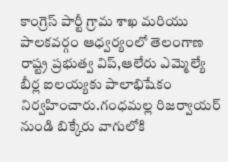కాంగ్రెస్ పార్టీ గ్రామ శాఖ మరియు పాలకవర్గం ఆధ్వర్యంలో తెలంగాణ రాష్ట్ర ప్రభుత్వ విప్,ఆలేరు ఎమ్మెల్యే బీర్ల ఐలయ్యకు పాలాభిషేకం నిర్వహించారు.గంధమల్ల రిజర్వాయర్ నుండి బిక్కేరు వాగులోకి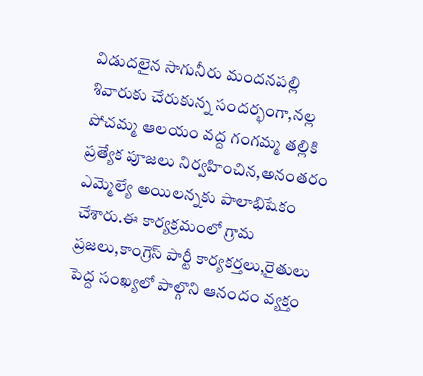విడుదలైన సాగునీరు మందనపల్లి శివారుకు చేరుకున్న సందర్భంగా,నల్ల పోచమ్మ ఆలయం వద్ద గంగమ్మ తల్లికి ప్రత్యేక పూజలు నిర్వహించిన,అనంతరం ఎమ్మెల్యే అయిలన్నకు పాలాభిషేకం చేశారు.ఈ కార్యక్రమంలో గ్రామ ప్రజలు,కాంగ్రెస్ పార్టీ కార్యకర్తలు,రైతులు పెద్ద సంఖ్యలో పాల్గొని ఆనందం వ్యక్తం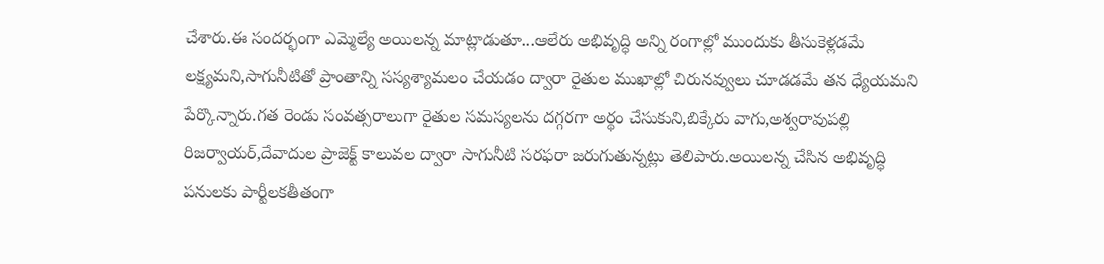చేశారు.ఈ సందర్భంగా ఎమ్మెల్యే అయిలన్న మాట్లాడుతూ...ఆలేరు అభివృద్ధి అన్ని రంగాల్లో ముందుకు తీసుకెళ్లడమే లక్ష్యమని,సాగునీటితో ప్రాంతాన్ని సస్యశ్యామలం చేయడం ద్వారా రైతుల ముఖాల్లో చిరునవ్వులు చూడడమే తన ధ్యేయమని పేర్కొన్నారు.గత రెండు సంవత్సరాలుగా రైతుల సమస్యలను దగ్గరగా అర్థం చేసుకుని,బిక్కేరు వాగు,అశ్వరావుపల్లి రిజర్వాయర్,దేవాదుల ప్రాజెక్ట్ కాలువల ద్వారా సాగునీటి సరఫరా జరుగుతున్నట్లు తెలిపారు.అయిలన్న చేసిన అభివృద్ధి పనులకు పార్టీలకతీతంగా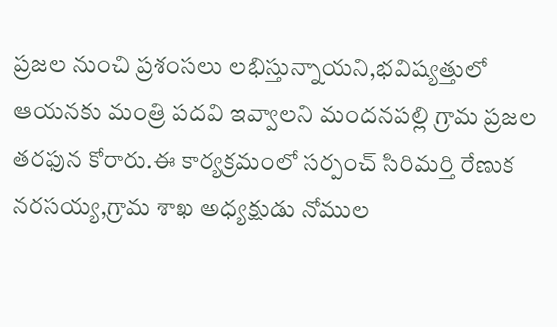ప్రజల నుంచి ప్రశంసలు లభిస్తున్నాయని,భవిష్యత్తులో ఆయనకు మంత్రి పదవి ఇవ్వాలని మందనపల్లి గ్రామ ప్రజల తరఫున కోరారు.ఈ కార్యక్రమంలో సర్పంచ్ సిరిమర్తి రేణుక నరసయ్య,గ్రామ శాఖ అధ్యక్షుడు నోముల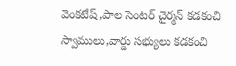వెంకటేష్,పాల సెంటర్ చైర్మన్ కడకంచి స్వాములు,వార్డు సభ్యులు కడకంచి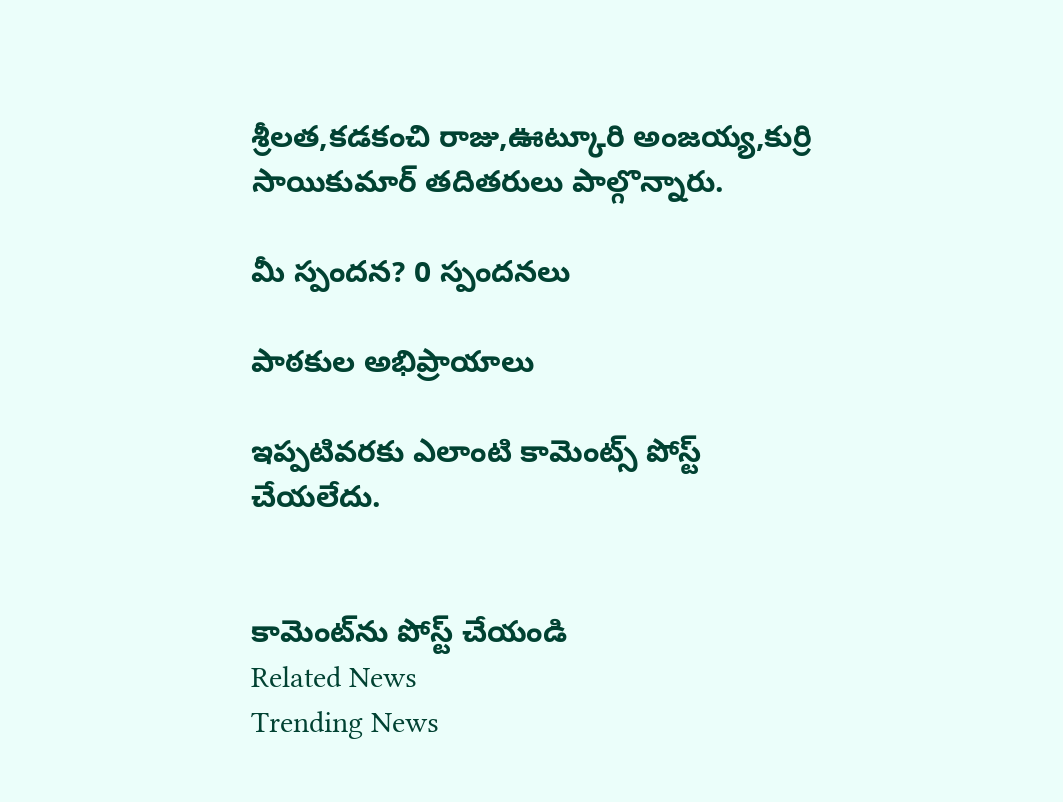శ్రీలత,కడకంచి రాజు,ఊట్కూరి అంజయ్య,కుర్రి సాయికుమార్ తదితరులు పాల్గొన్నారు.

మీ స్పందన? 0 స్పందనలు

పాఠకుల అభిప్రాయాలు

ఇప్పటివరకు ఎలాంటి కామెంట్స్ పోస్ట్ చేయలేదు.


కామెంట్‌ను పోస్ట్ చేయండి
Related News
Trending News